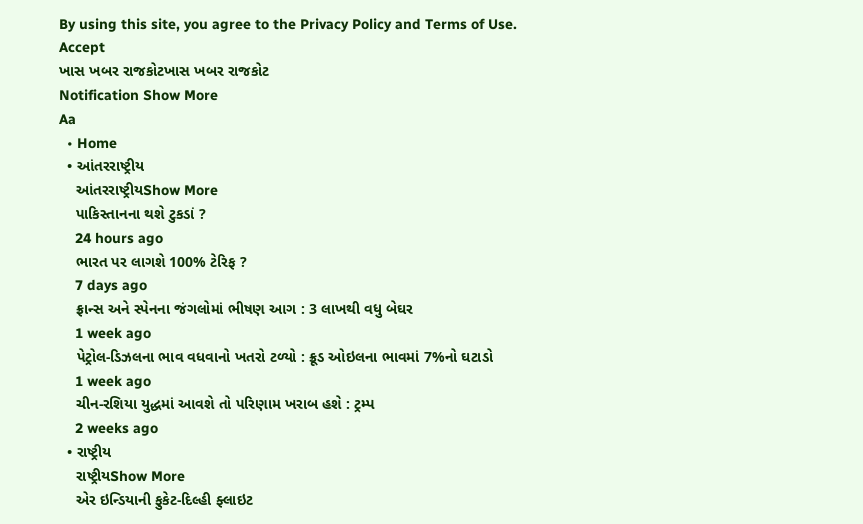By using this site, you agree to the Privacy Policy and Terms of Use.
Accept
ખાસ ખબર રાજકોટખાસ ખબર રાજકોટ
Notification Show More
Aa
  • Home
  • આંતરરાષ્ટ્રીય
    આંતરરાષ્ટ્રીયShow More
    પાકિસ્તાનના થશે ટુકડાં ?
    24 hours ago
    ભારત પર લાગશે 100% ટેરિફ ?
    7 days ago
    ફ્રાન્સ અને સ્પેનના જંગલોમાં ભીષણ આગ : 3 લાખથી વધુ બેઘર
    1 week ago
    પેટ્રોલ-ડિઝલના ભાવ વધવાનો ખતરો ટળ્યો : ક્રૂડ ઓઇલના ભાવમાં 7%નો ઘટાડો
    1 week ago
    ચીન-રશિયા યુદ્ધમાં આવશે તો પરિણામ ખરાબ હશે : ટ્રમ્પ
    2 weeks ago
  • રાષ્ટ્રીય
    રાષ્ટ્રીયShow More
    એર ઇન્ડિયાની ફુકેટ-દિલ્હી ફ્લાઇટ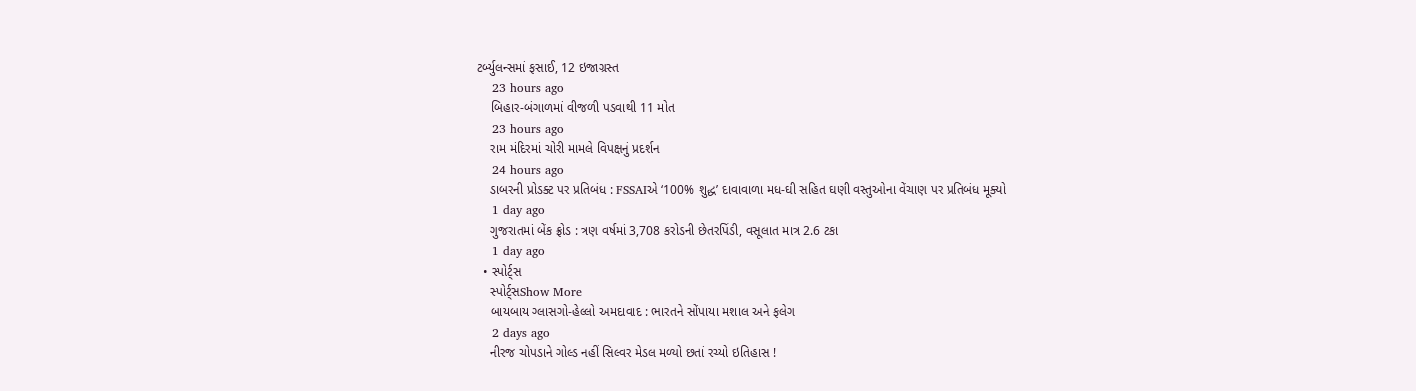ટર્બ્યુલન્સમાં ફસાઈ, 12 ઇજાગ્રસ્ત
    23 hours ago
    બિહાર-બંગાળમાં વીજળી પડવાથી 11 મોત
    23 hours ago
    રામ મંદિરમાં ચોરી મામલે વિપક્ષનું પ્રદર્શન
    24 hours ago
    ડાબરની પ્રોડક્ટ પર પ્રતિબંધ : FSSAIએ ‘100% શુદ્ધ’ દાવાવાળા મધ-ઘી સહિત ઘણી વસ્તુઓના વેંચાણ પર પ્રતિબંધ મૂક્યો
    1 day ago
    ગુજરાતમાં બેંક ફ્રોડ : ત્રણ વર્ષમાં 3,708 કરોડની છેતરપિંડી, વસૂલાત માત્ર 2.6 ટકા
    1 day ago
  • સ્પોર્ટ્સ
    સ્પોર્ટ્સShow More
    બાયબાય ગ્લાસગો-હેલ્લો અમદાવાદ : ભારતને સોંપાયા મશાલ અને ફલેગ
    2 days ago
    નીરજ ચોપડાને ગોલ્ડ નહીં સિલ્વર મેડલ મળ્યો છતાં રચ્યો ઇતિહાસ !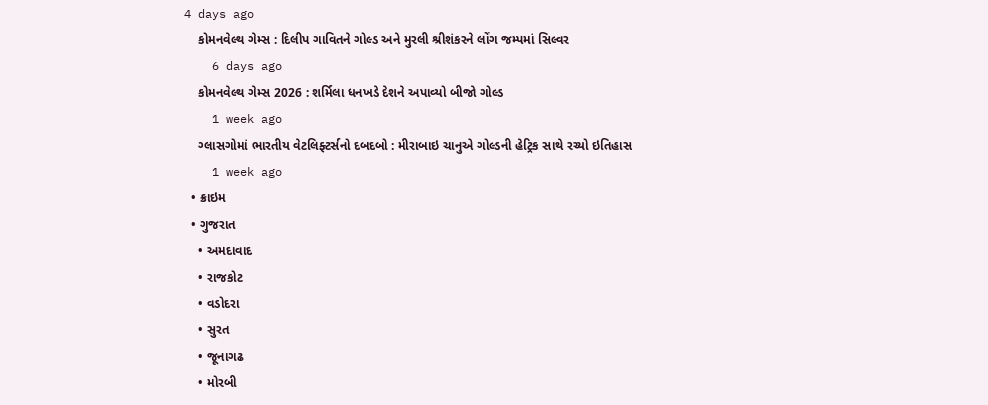4 days ago
    કોમનવેલ્થ ગેમ્સ : દિલીપ ગાવિતને ગોલ્ડ અને મુરલી શ્રીશંકરને લોંગ જમ્પમાં સિલ્વર
    6 days ago
    કોમનવેલ્થ ગેમ્સ 2026 : શર્મિલા ધનખડે દેશને અપાવ્યો બીજો ગોલ્ડ
    1 week ago
    ગ્લાસગોમાં ભારતીય વેટલિફ્ટર્સનો દબદબો : મીરાબાઇ ચાનુએ ગોલ્ડની હેટ્રિક સાથે રચ્યો ઇતિહાસ
    1 week ago
  • ક્રાઇમ
  • ગુજરાત
    • અમદાવાદ
    • રાજકોટ
    • વડોદરા
    • સુરત
    • જૂનાગઢ
    • મોરબી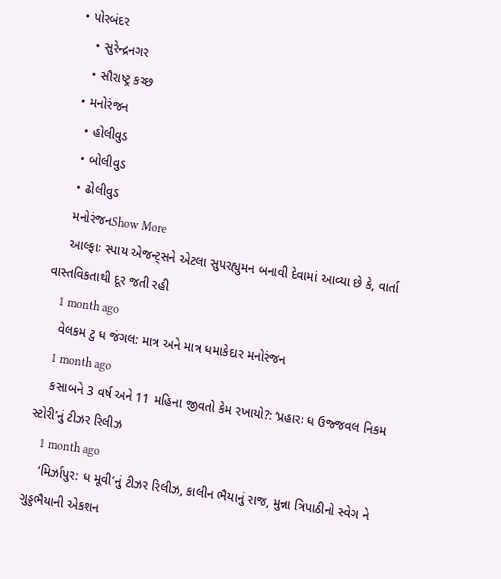• પોરબંદર
    • સુરેન્દ્રનગર
    • સૌરાષ્ટ્ર કચ્છ
  • મનોરંજન
    • હોલીવુડ
    • બોલીવુડ
    • ઢોલીવુડ
    મનોરંજનShow More
    આલ્ફાઃ સ્પાય એજન્ટ્સને એટલા સુપરહ્યુમન બનાવી દેવામાં આવ્યા છે કે, વાર્તા વાસ્તવિકતાથી દૂર જતી રહી
    1 month ago
    વેલકમ ટુ ધ જંગલ: માત્ર અને માત્ર ધમાકેદાર મનોરંજન
    1 month ago
    કસાબને 3 વર્ષ અને 11 મહિના જીવતો કેમ રખાયો?: ‘પ્રહારઃ ધ ઉજ્જવલ નિકમ સ્ટોરી’નું ટીઝર રિલીઝ
    1 month ago
    ‘મિર્ઝાપુર: ધ મૂવી’નું ટીઝર રિલીઝ, કાલીન ભૈયાનું રાજ, મુન્ના ત્રિપાઠીનો સ્વેગ ને ગુડ્ડભૈયાની એકશન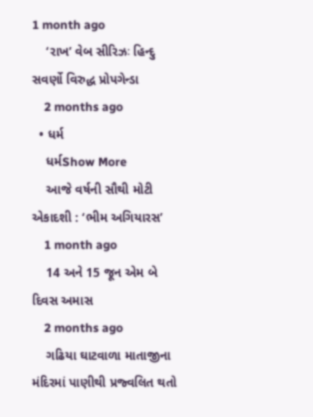1 month ago
    ‘રાખ’ વેબ સીરિઝઃ હિન્દુ સવર્ણો વિરુદ્ધ પ્રોપગેન્ડા
    2 months ago
  • ધર્મ
    ધર્મShow More
    આજે વર્ષની સૌથી મોટી એકાદશી : ‘ભીમ અગિયારસ’
    1 month ago
    14 અને 15 જૂન એમ બે દિવસ અમાસ
    2 months ago
    ગઢિયા ઘાટવાળા માતાજીના મંદિરમાં પાણીથી પ્રજ્વલિત થતો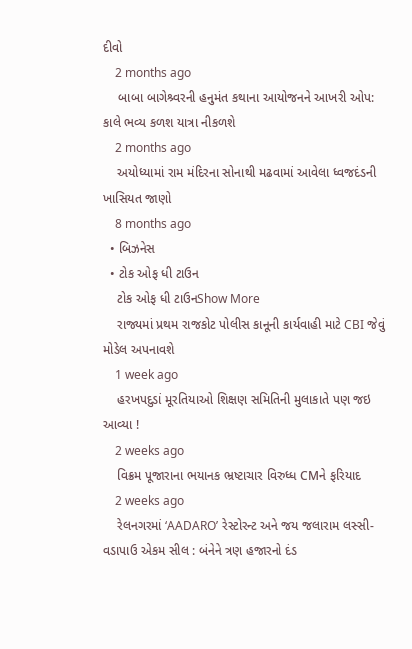દીવો
    2 months ago
    બાબા બાગેશ્ર્વરની હનુમંત કથાના આયોજનને આખરી ઓપ: કાલે ભવ્ય કળશ યાત્રા નીકળશે
    2 months ago
    અયોધ્યામાં રામ મંદિરના સોનાથી મઢવામાં આવેલા ધ્વજદંડની ખાસિયત જાણો
    8 months ago
  • બિઝનેસ
  • ટોક ઓફ ધી ટાઉન
    ટોક ઓફ ધી ટાઉનShow More
    રાજ્યમાં પ્રથમ રાજકોટ પોલીસ કાનૂની કાર્યવાહી માટે CBI જેવું મોડેલ અપનાવશે
    1 week ago
    હરખપદુડાં મૂરતિયાઓ શિક્ષણ સમિતિની મુલાકાતે પણ જઇ આવ્યા !
    2 weeks ago
    વિક્રમ પૂજારાના ભયાનક ભ્રષ્ટાચાર વિરુધ્ધ CMને ફરિયાદ
    2 weeks ago
    રેલનગરમાં ‘AADARO’ રેસ્ટોરન્ટ અને જય જલારામ લસ્સી-વડાપાઉ એકમ સીલ : બંનેને ત્રણ હજારનો દંડ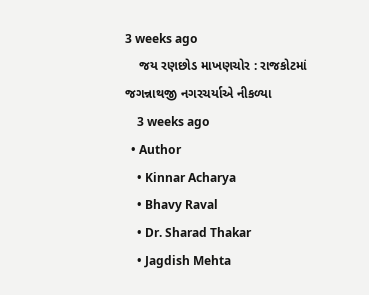3 weeks ago
    જય રણછોડ માખણચોર : રાજકોટમાં જગન્નાથજી નગરચર્યાએ નીકળ્યા
    3 weeks ago
  • Author
    • Kinnar Acharya
    • Bhavy Raval
    • Dr. Sharad Thakar
    • Jagdish Mehta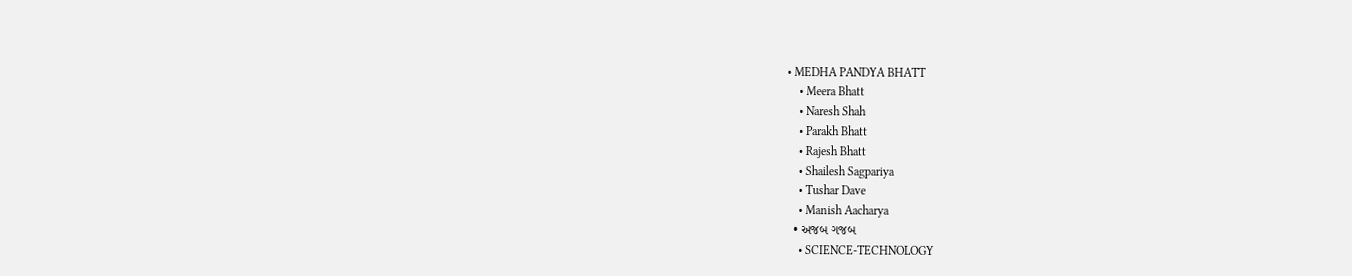• MEDHA PANDYA BHATT
    • Meera Bhatt
    • Naresh Shah
    • Parakh Bhatt
    • Rajesh Bhatt
    • Shailesh Sagpariya
    • Tushar Dave
    • Manish Aacharya
  • અજબ ગજબ
    • SCIENCE-TECHNOLOGY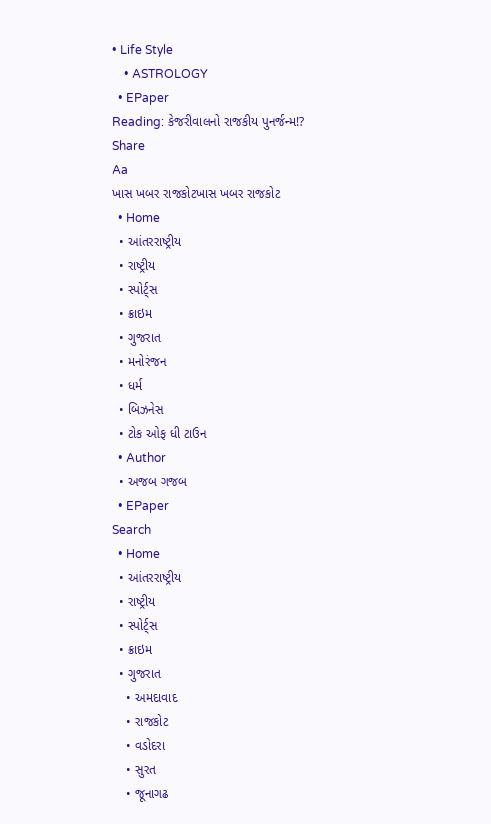• Life Style
    • ASTROLOGY
  • EPaper
Reading: કેજરીવાલનો રાજકીય પુનર્જન્મ!?
Share
Aa
ખાસ ખબર રાજકોટખાસ ખબર રાજકોટ
  • Home
  • આંતરરાષ્ટ્રીય
  • રાષ્ટ્રીય
  • સ્પોર્ટ્સ
  • ક્રાઇમ
  • ગુજરાત
  • મનોરંજન
  • ધર્મ
  • બિઝનેસ
  • ટોક ઓફ ધી ટાઉન
  • Author
  • અજબ ગજબ
  • EPaper
Search
  • Home
  • આંતરરાષ્ટ્રીય
  • રાષ્ટ્રીય
  • સ્પોર્ટ્સ
  • ક્રાઇમ
  • ગુજરાત
    • અમદાવાદ
    • રાજકોટ
    • વડોદરા
    • સુરત
    • જૂનાગઢ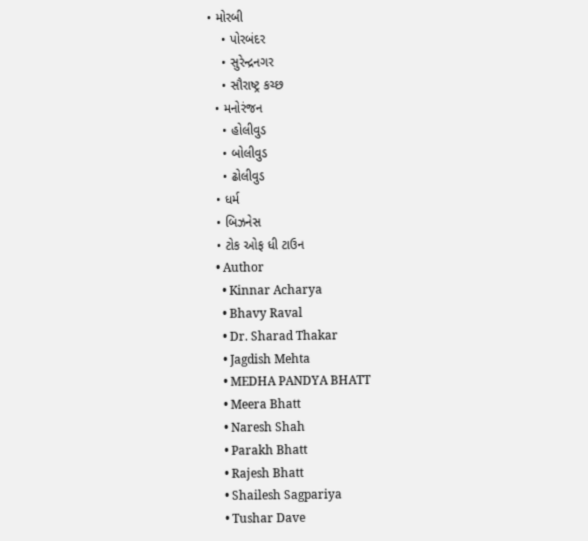• મોરબી
    • પોરબંદર
    • સુરેન્દ્રનગર
    • સૌરાષ્ટ્ર કચ્છ
  • મનોરંજન
    • હોલીવુડ
    • બોલીવુડ
    • ઢોલીવુડ
  • ધર્મ
  • બિઝનેસ
  • ટોક ઓફ ધી ટાઉન
  • Author
    • Kinnar Acharya
    • Bhavy Raval
    • Dr. Sharad Thakar
    • Jagdish Mehta
    • MEDHA PANDYA BHATT
    • Meera Bhatt
    • Naresh Shah
    • Parakh Bhatt
    • Rajesh Bhatt
    • Shailesh Sagpariya
    • Tushar Dave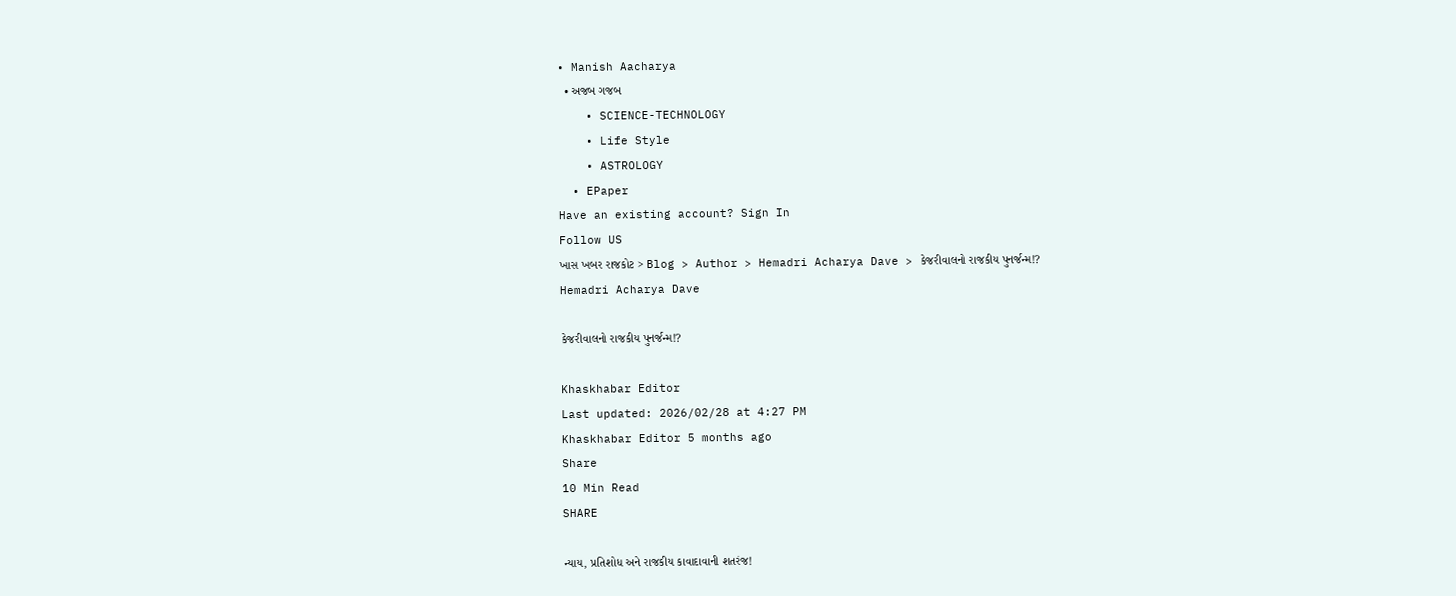• Manish Aacharya
  • અજબ ગજબ
    • SCIENCE-TECHNOLOGY
    • Life Style
    • ASTROLOGY
  • EPaper
Have an existing account? Sign In
Follow US
ખાસ ખબર રાજકોટ > Blog > Author > Hemadri Acharya Dave > કેજરીવાલનો રાજકીય પુનર્જન્મ!?
Hemadri Acharya Dave

કેજરીવાલનો રાજકીય પુનર્જન્મ!?

Khaskhabar Editor
Last updated: 2026/02/28 at 4:27 PM
Khaskhabar Editor 5 months ago
Share
10 Min Read
SHARE

ન્યાય, પ્રતિશોધ અને રાજકીય કાવાદાવાની શતરંજ!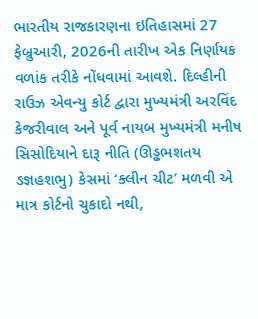ભારતીય રાજકારણના ઇતિહાસમાં 27 ફેબ્રુઆરી, 2026ની તારીખ એક નિર્ણાયક વળાંક તરીકે નોંધવામાં આવશે. દિલ્હીની રાઉઝ એવન્યુ કોર્ટ દ્વારા મુખ્યમંત્રી અરવિંદ કેજરીવાલ અને પૂર્વ નાયબ મુખ્યમંત્રી મનીષ સિસોદિયાને દારૂ નીતિ (ઊડ્ઢભશતય ઙજ્ઞહશભુ) કેસમાં ‘ક્લીન ચીટ’ મળવી એ માત્ર કોર્ટનો ચુકાદો નથી,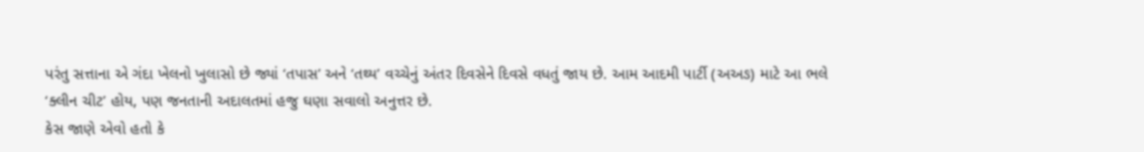પરંતુ સત્તાના એ ગંદા ખેલનો ખુલાસો છે જ્યાં ‘તપાસ’ અને ‘તથ્ય’ વચ્ચેનું અંતર દિવસેને દિવસે વધતું જાય છે. આમ આદમી પાર્ટી (અઅઙ) માટે આ ભલે ‘ક્લીન ચીટ’ હોય, પણ જનતાની અદાલતમાં હજુ ઘણા સવાલો અનુત્તર છે.
કેસ જાણે એવો હતો કે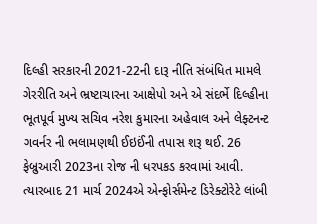દિલ્હી સરકારની 2021-22ની દારૂ નીતિ સંબંધિત મામલે ગેરરીતિ અને ભ્રષ્ટાચારના આક્ષેપો અને એ સંદર્ભે દિલ્હીના ભૂતપૂર્વ મુખ્ય સચિવ નરેશ કુમારના અહેવાલ અને લેફ્ટનન્ટ ગવર્નર ની ભલામણથી ઈઇઈંની તપાસ શરૂ થઈ. 26 ફેબ્રુઆરી 2023ના રોજ ની ધરપકડ કરવામાં આવી. ત્યારબાદ 21 માર્ચ 2024એ એન્ફોર્સમેન્ટ ડિરેક્ટોરેટે લાંબી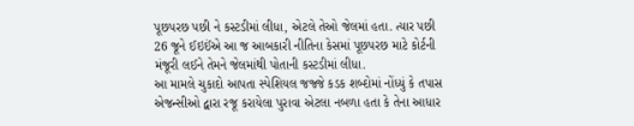પૂછપરછ પછી ને કસ્ટડીમાં લીધા, એટલે તેઓ જેલમાં હતા. ત્યાર પછી 26 જૂને ઈઇઈંએ આ જ આબકારી નીતિના કેસમાં પૂછપરછ માટે કોર્ટની મંજૂરી લઈને તેમને જેલમાંથી પોતાની કસ્ટડીમાં લીધા.
આ મામલે ચુકાદો આપતા સ્પેશિયલ જજ્જે કડક શબ્દોમાં નોંધ્યું કે તપાસ એજન્સીઓ દ્વારા રજૂ કરાયેલા પુરાવા એટલા નબળા હતા કે તેના આધાર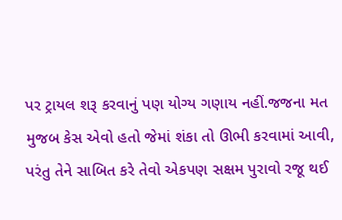પર ટ્રાયલ શરૂ કરવાનું પણ યોગ્ય ગણાય નહીં.જજના મત મુજબ કેસ એવો હતો જેમાં શંકા તો ઊભી કરવામાં આવી, પરંતુ તેને સાબિત કરે તેવો એકપણ સક્ષમ પુરાવો રજૂ થઈ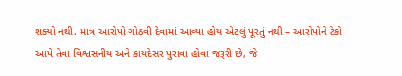શક્યો નથી. માત્ર આરોપો ગોઠવી દેવામાં આવ્યા હોય એટલું પૂરતું નથી – આરોપોને ટેકો આપે તેવા વિશ્વસનીય અને કાયદેસર પુરાવા હોવા જરૂરી છે, જે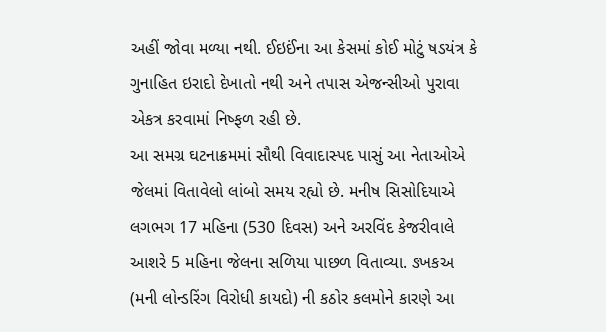અહીં જોવા મળ્યા નથી. ઈઇઈંના આ કેસમાં કોઈ મોટું ષડયંત્ર કે ગુનાહિત ઇરાદો દેખાતો નથી અને તપાસ એજન્સીઓ પુરાવા એકત્ર કરવામાં નિષ્ફળ રહી છે.
આ સમગ્ર ઘટનાક્રમમાં સૌથી વિવાદાસ્પદ પાસું આ નેતાઓએ જેલમાં વિતાવેલો લાંબો સમય રહ્યો છે. મનીષ સિસોદિયાએ લગભગ 17 મહિના (530 દિવસ) અને અરવિંદ કેજરીવાલે આશરે 5 મહિના જેલના સળિયા પાછળ વિતાવ્યા. ઙખકઅ (મની લોન્ડરિંગ વિરોધી કાયદો) ની કઠોર કલમોને કારણે આ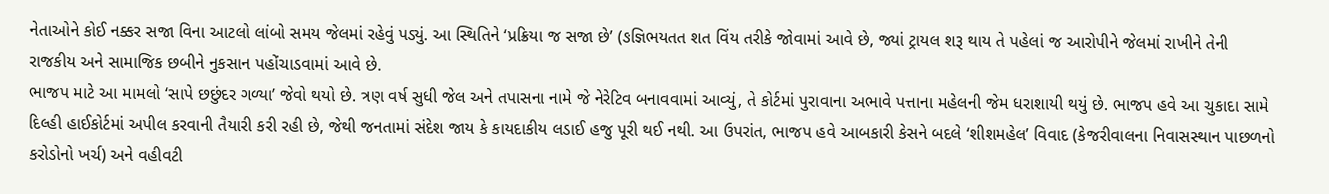નેતાઓને કોઈ નક્કર સજા વિના આટલો લાંબો સમય જેલમાં રહેવું પડ્યું. આ સ્થિતિને ‘પ્રક્રિયા જ સજા છે’ (ઙજ્ઞિભયતત શત વિંય તરીકે જોવામાં આવે છે, જ્યાં ટ્રાયલ શરૂ થાય તે પહેલાં જ આરોપીને જેલમાં રાખીને તેની રાજકીય અને સામાજિક છબીને નુકસાન પહોંચાડવામાં આવે છે.
ભાજપ માટે આ મામલો ‘સાપે છછુંદર ગળ્યા’ જેવો થયો છે. ત્રણ વર્ષ સુધી જેલ અને તપાસના નામે જે નેરેટિવ બનાવવામાં આવ્યું, તે કોર્ટમાં પુરાવાના અભાવે પત્તાના મહેલની જેમ ધરાશાયી થયું છે. ભાજપ હવે આ ચુકાદા સામે દિલ્હી હાઈકોર્ટમાં અપીલ કરવાની તૈયારી કરી રહી છે, જેથી જનતામાં સંદેશ જાય કે કાયદાકીય લડાઈ હજુ પૂરી થઈ નથી. આ ઉપરાંત, ભાજપ હવે આબકારી કેસને બદલે ‘શીશમહેલ’ વિવાદ (કેજરીવાલના નિવાસસ્થાન પાછળનો કરોડોનો ખર્ચ) અને વહીવટી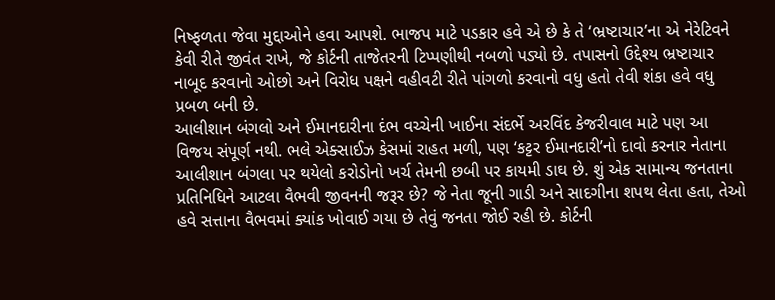નિષ્ફળતા જેવા મુદ્દાઓને હવા આપશે. ભાજપ માટે પડકાર હવે એ છે કે તે ‘ભ્રષ્ટાચાર’ના એ નેરેટિવને કેવી રીતે જીવંત રાખે, જે કોર્ટની તાજેતરની ટિપ્પણીથી નબળો પડ્યો છે. તપાસનો ઉદ્દેશ્ય ભ્રષ્ટાચાર નાબૂદ કરવાનો ઓછો અને વિરોધ પક્ષને વહીવટી રીતે પાંગળો કરવાનો વધુ હતો તેવી શંકા હવે વધુ પ્રબળ બની છે.
આલીશાન બંગલો અને ઈમાનદારીના દંભ વચ્ચેની ખાઈના સંદર્ભે અરવિંદ કેજરીવાલ માટે પણ આ વિજય સંપૂર્ણ નથી. ભલે એક્સાઈઝ કેસમાં રાહત મળી, પણ ‘કટ્ટર ઈમાનદારી’નો દાવો કરનાર નેતાના આલીશાન બંગલા પર થયેલો કરોડોનો ખર્ચ તેમની છબી પર કાયમી ડાઘ છે. શું એક સામાન્ય જનતાના પ્રતિનિધિને આટલા વૈભવી જીવનની જરૂર છે? જે નેતા જૂની ગાડી અને સાદગીના શપથ લેતા હતા, તેઓ હવે સત્તાના વૈભવમાં ક્યાંક ખોવાઈ ગયા છે તેવું જનતા જોઈ રહી છે. કોર્ટની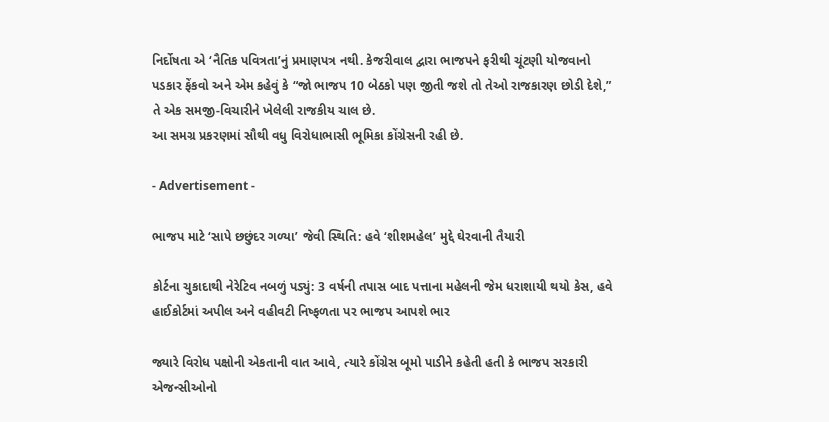નિર્દોષતા એ ‘નૈતિક પવિત્રતા’નું પ્રમાણપત્ર નથી. કેજરીવાલ દ્વારા ભાજપને ફરીથી ચૂંટણી યોજવાનો પડકાર ફેંકવો અને એમ કહેવું કે “જો ભાજપ 10 બેઠકો પણ જીતી જશે તો તેઓ રાજકારણ છોડી દેશે,” તે એક સમજી-વિચારીને ખેલેલી રાજકીય ચાલ છે.
આ સમગ્ર પ્રકરણમાં સૌથી વધુ વિરોધાભાસી ભૂમિકા કોંગ્રેસની રહી છે.

- Advertisement -

ભાજપ માટે ‘સાપે છછુંદર ગળ્યા’ જેવી સ્થિતિ: હવે ‘શીશમહેલ’ મુદ્દે ઘેરવાની તૈયારી

કોર્ટના ચુકાદાથી નેરેટિવ નબળું પડ્યું: 3 વર્ષની તપાસ બાદ પત્તાના મહેલની જેમ ધરાશાયી થયો કેસ, હવે હાઈકોર્ટમાં અપીલ અને વહીવટી નિષ્ફળતા પર ભાજપ આપશે ભાર

જ્યારે વિરોધ પક્ષોની એકતાની વાત આવે, ત્યારે કોંગ્રેસ બૂમો પાડીને કહેતી હતી કે ભાજપ સરકારી એજન્સીઓનો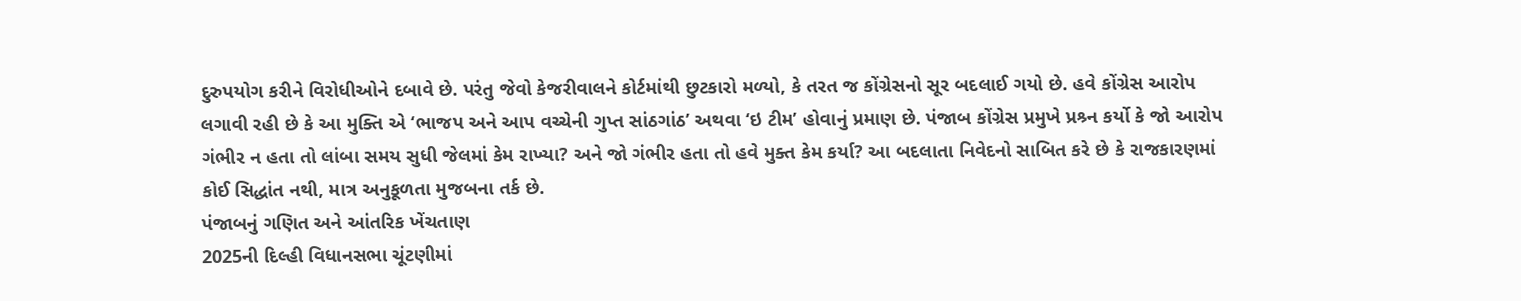દુરુપયોગ કરીને વિરોધીઓને દબાવે છે. પરંતુ જેવો કેજરીવાલને કોર્ટમાંથી છુટકારો મળ્યો, કે તરત જ કોંગ્રેસનો સૂર બદલાઈ ગયો છે. હવે કોંગ્રેસ આરોપ લગાવી રહી છે કે આ મુક્તિ એ ‘ભાજપ અને આપ વચ્ચેની ગુપ્ત સાંઠગાંઠ’ અથવા ‘ઇ ટીમ’ હોવાનું પ્રમાણ છે. પંજાબ કોંગ્રેસ પ્રમુખે પ્રશ્ર્ન કર્યો કે જો આરોપ ગંભીર ન હતા તો લાંબા સમય સુધી જેલમાં કેમ રાખ્યા? અને જો ગંભીર હતા તો હવે મુક્ત કેમ કર્યા? આ બદલાતા નિવેદનો સાબિત કરે છે કે રાજકારણમાં કોઈ સિદ્ધાંત નથી, માત્ર અનુકૂળતા મુજબના તર્ક છે.
પંજાબનું ગણિત અને આંતરિક ખેંચતાણ
2025ની દિલ્હી વિધાનસભા ચૂંટણીમાં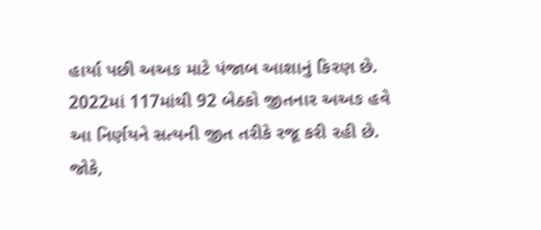હાર્યા પછી અઅઙ માટે પંજાબ આશાનું કિરણ છે. 2022માં 117માંથી 92 બેઠકો જીતનાર અઅઙ હવે આ નિર્ણયને સત્યની જીત તરીકે રજૂ કરી રહી છે. જોકે,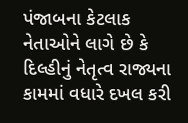પંજાબના કેટલાક નેતાઓને લાગે છે કે દિલ્હીનું નેતૃત્વ રાજ્યના કામમાં વધારે દખલ કરી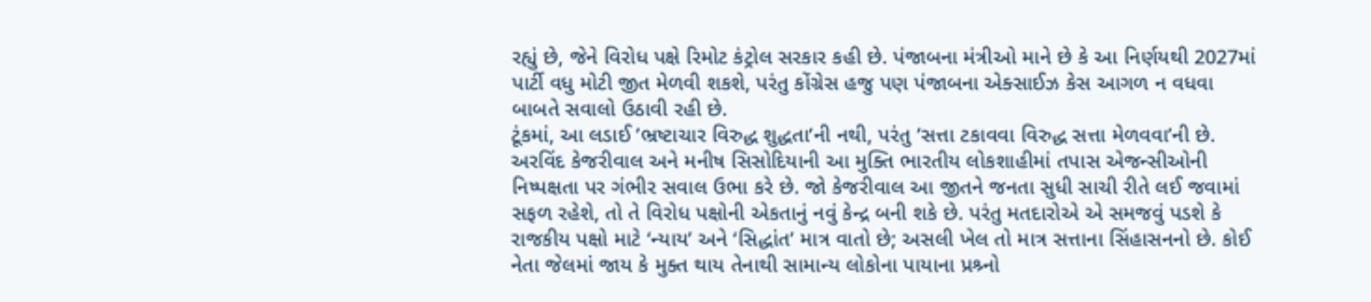રહ્યું છે, જેને વિરોધ પક્ષે રિમોટ કંટ્રોલ સરકાર કહી છે. પંજાબના મંત્રીઓ માને છે કે આ નિર્ણયથી 2027માં પાર્ટી વધુ મોટી જીત મેળવી શકશે, પરંતુ કોંગ્રેસ હજુ પણ પંજાબના એક્સાઈઝ કેસ આગળ ન વધવા બાબતે સવાલો ઉઠાવી રહી છે.
ટૂંકમાં, આ લડાઈ ’ભ્રષ્ટાચાર વિરુદ્ધ શુદ્ધતા’ની નથી, પરંતુ ’સત્તા ટકાવવા વિરુદ્ધ સત્તા મેળવવા’ની છે. અરવિંદ કેજરીવાલ અને મનીષ સિસોદિયાની આ મુક્તિ ભારતીય લોકશાહીમાં તપાસ એજન્સીઓની નિષ્પક્ષતા પર ગંભીર સવાલ ઉભા કરે છે. જો કેજરીવાલ આ જીતને જનતા સુધી સાચી રીતે લઈ જવામાં સફળ રહેશે, તો તે વિરોધ પક્ષોની એકતાનું નવું કેન્દ્ર બની શકે છે. પરંતુ મતદારોએ એ સમજવું પડશે કે રાજકીય પક્ષો માટે ‘ન્યાય’ અને ‘સિદ્ધાંત’ માત્ર વાતો છે; અસલી ખેલ તો માત્ર સત્તાના સિંહાસનનો છે. કોઈ નેતા જેલમાં જાય કે મુક્ત થાય તેનાથી સામાન્ય લોકોના પાયાના પ્રશ્ર્નો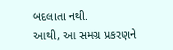બદલાતા નથી.
આથી, આ સમગ્ર પ્રકરણને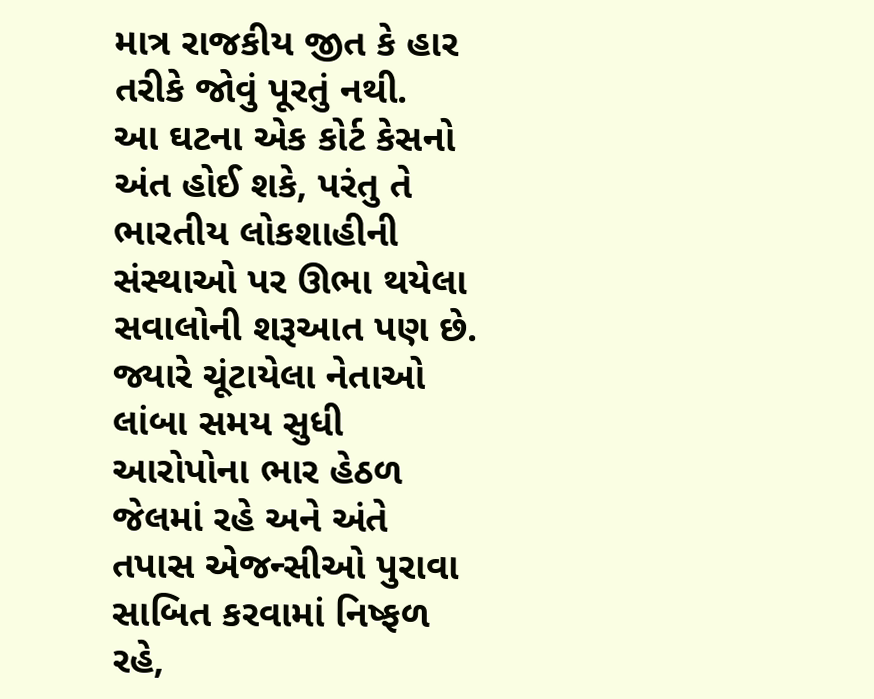માત્ર રાજકીય જીત કે હાર તરીકે જોવું પૂરતું નથી.
આ ઘટના એક કોર્ટ કેસનો અંત હોઈ શકે, પરંતુ તે ભારતીય લોકશાહીની સંસ્થાઓ પર ઊભા થયેલા સવાલોની શરૂઆત પણ છે. જ્યારે ચૂંટાયેલા નેતાઓ લાંબા સમય સુધી આરોપોના ભાર હેઠળ જેલમાં રહે અને અંતે તપાસ એજન્સીઓ પુરાવા સાબિત કરવામાં નિષ્ફળ રહે,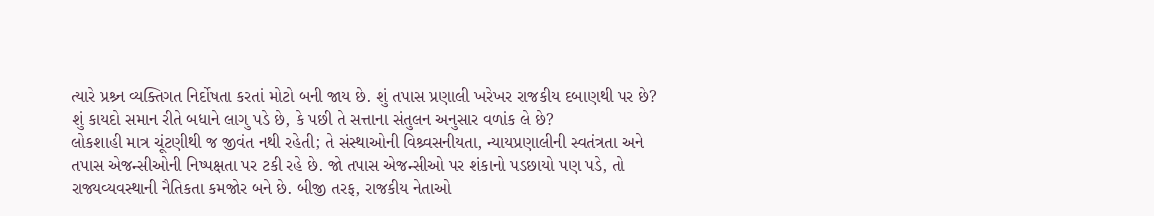ત્યારે પ્રશ્ર્ન વ્યક્તિગત નિર્દોષતા કરતાં મોટો બની જાય છે. શું તપાસ પ્રણાલી ખરેખર રાજકીય દબાણથી પર છે? શું કાયદો સમાન રીતે બધાને લાગુ પડે છે, કે પછી તે સત્તાના સંતુલન અનુસાર વળાંક લે છે?
લોકશાહી માત્ર ચૂંટણીથી જ જીવંત નથી રહેતી; તે સંસ્થાઓની વિશ્ર્વસનીયતા, ન્યાયપ્રણાલીની સ્વતંત્રતા અને તપાસ એજન્સીઓની નિષ્પક્ષતા પર ટકી રહે છે. જો તપાસ એજન્સીઓ પર શંકાનો પડછાયો પણ પડે, તો રાજ્યવ્યવસ્થાની નૈતિકતા કમજોર બને છે. બીજી તરફ, રાજકીય નેતાઓ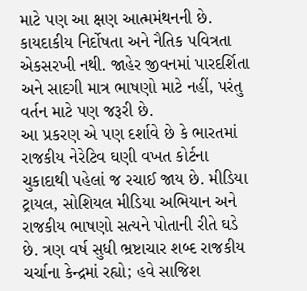માટે પણ આ ક્ષણ આત્મમંથનની છે. કાયદાકીય નિર્દોષતા અને નૈતિક પવિત્રતા એકસરખી નથી. જાહેર જીવનમાં પારદર્શિતા અને સાદગી માત્ર ભાષણો માટે નહીં, પરંતુ વર્તન માટે પણ જરૂરી છે.
આ પ્રકરણ એ પણ દર્શાવે છે કે ભારતમાં રાજકીય નેરેટિવ ઘણી વખત કોર્ટના ચુકાદાથી પહેલાં જ રચાઈ જાય છે. મીડિયા ટ્રાયલ, સોશિયલ મીડિયા અભિયાન અને રાજકીય ભાષણો સત્યને પોતાની રીતે ઘડે છે. ત્રણ વર્ષ સુધી ભ્રષ્ટાચાર શબ્દ રાજકીય ચર્ચાના કેન્દ્રમાં રહ્યો; હવે સાજિશ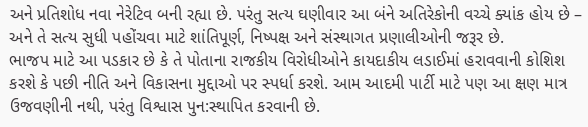અને પ્રતિશોધ નવા નેરેટિવ બની રહ્યા છે. પરંતુ સત્ય ઘણીવાર આ બંને અતિરેકોની વચ્ચે ક્યાંક હોય છે – અને તે સત્ય સુધી પહોંચવા માટે શાંતિપૂર્ણ, નિષ્પક્ષ અને સંસ્થાગત પ્રણાલીઓની જરૂર છે.
ભાજપ માટે આ પડકાર છે કે તે પોતાના રાજકીય વિરોધીઓને કાયદાકીય લડાઈમાં હરાવવાની કોશિશ કરશે કે પછી નીતિ અને વિકાસના મુદ્દાઓ પર સ્પર્ધા કરશે. આમ આદમી પાર્ટી માટે પણ આ ક્ષણ માત્ર ઉજવણીની નથી, પરંતુ વિશ્વાસ પુન:સ્થાપિત કરવાની છે.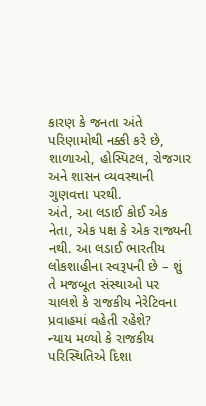કારણ કે જનતા અંતે પરિણામોથી નક્કી કરે છે, શાળાઓ, હોસ્પિટલ, રોજગાર અને શાસન વ્યવસ્થાની ગુણવત્તા પરથી.
અંતે, આ લડાઈ કોઈ એક નેતા, એક પક્ષ કે એક રાજ્યની નથી. આ લડાઈ ભારતીય લોકશાહીના સ્વરૂપની છે – શું તે મજબૂત સંસ્થાઓ પર ચાલશે કે રાજકીય નેરેટિવના પ્રવાહમાં વહેતી રહેશે?
ન્યાય મળ્યો કે રાજકીય પરિસ્થિતિએ દિશા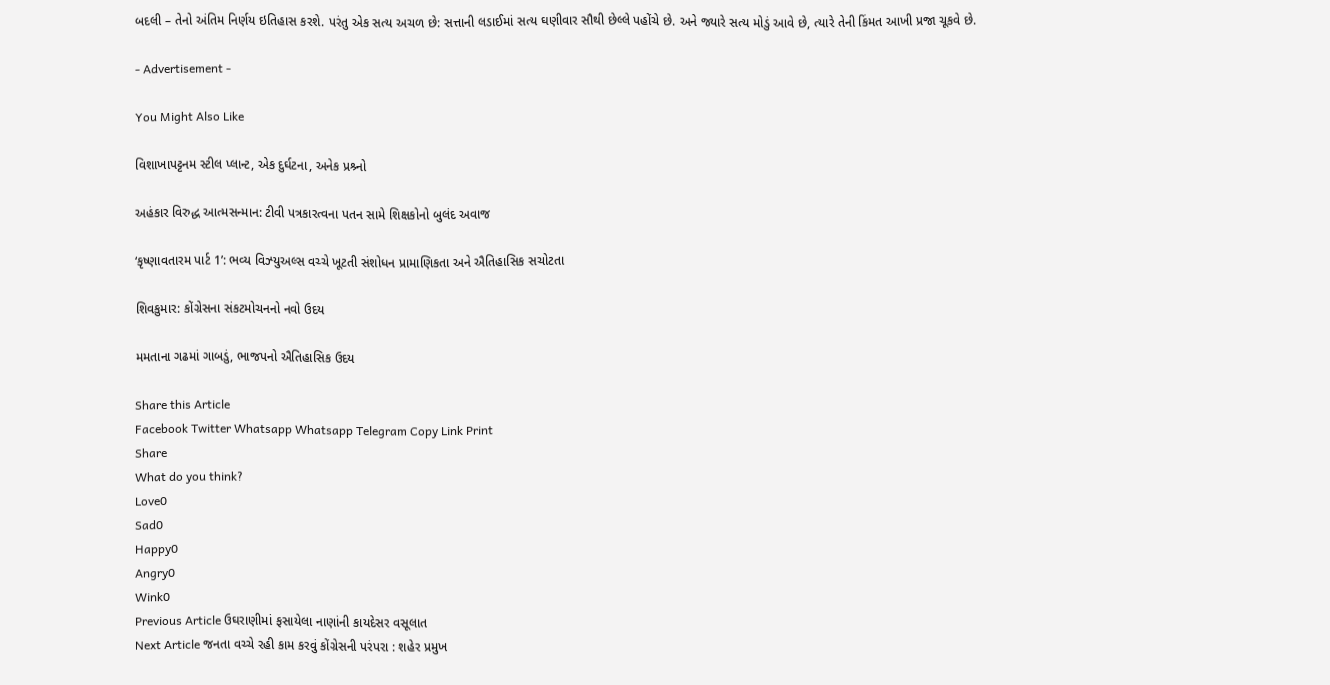બદલી – તેનો અંતિમ નિર્ણય ઇતિહાસ કરશે. પરંતુ એક સત્ય અચળ છે: સત્તાની લડાઈમાં સત્ય ઘણીવાર સૌથી છેલ્લે પહોંચે છે. અને જ્યારે સત્ય મોડું આવે છે, ત્યારે તેની કિંમત આખી પ્રજા ચૂકવે છે.

- Advertisement -

You Might Also Like

વિશાખાપટ્ટનમ સ્ટીલ પ્લાન્ટ, એક દુર્ઘટના, અનેક પ્રશ્ર્નો

અહંકાર વિરુદ્ધ આત્મસન્માન: ટીવી પત્રકારત્વના પતન સામે શિક્ષકોનો બુલંદ અવાજ

‘કૃષ્ણાવતારમ પાર્ટ 1’: ભવ્ય વિઝ્યુઅલ્સ વચ્ચે ખૂટતી સંશોધન પ્રામાણિકતા અને ઐતિહાસિક સચોટતા

શિવકુમાર: કોંગ્રેસના સંકટમોચનનો નવો ઉદય

મમતાના ગઢમાં ગાબડું, ભાજપનો ઐતિહાસિક ઉદય

Share this Article
Facebook Twitter Whatsapp Whatsapp Telegram Copy Link Print
Share
What do you think?
Love0
Sad0
Happy0
Angry0
Wink0
Previous Article ઉઘરાણીમાં ફસાયેલા નાણાંની કાયદેસર વસૂલાત
Next Article જનતા વચ્ચે રહી કામ કરવું કોંગ્રેસની પરંપરા : શહેર પ્રમુખ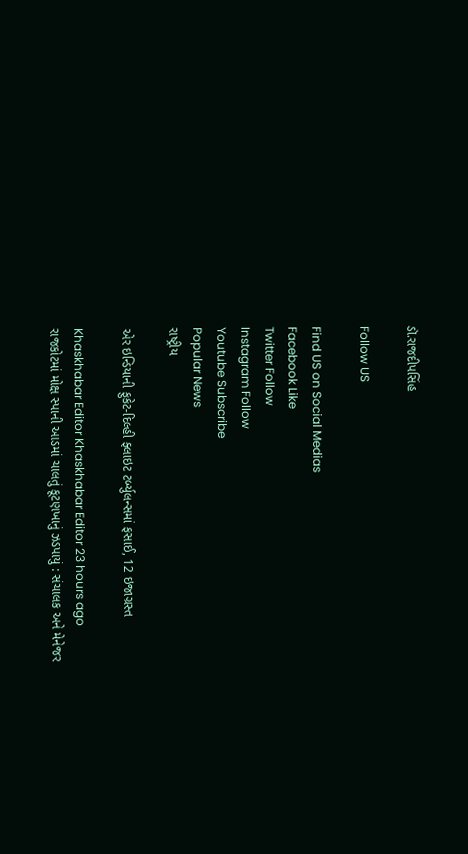ડૉ.રાજદીપસિંહ

Follow US

Find US on Social Medias
Facebook Like
Twitter Follow
Instagram Follow
Youtube Subscribe
Popular News
રાષ્ટ્રીય

એર ઇન્ડિયાની ફુકેટ-દિલ્હી ફ્લાઇટ ટર્બ્યુલન્સમાં ફસાઈ, 12 ઇજાગ્રસ્ત

Khaskhabar Editor Khaskhabar Editor 23 hours ago
રાજકોટમાં મોક્ષ સ્પાની આડમાં ચાલતું કૂટણખાનું ઝડપાયું : સંચાલક અને મેનેજર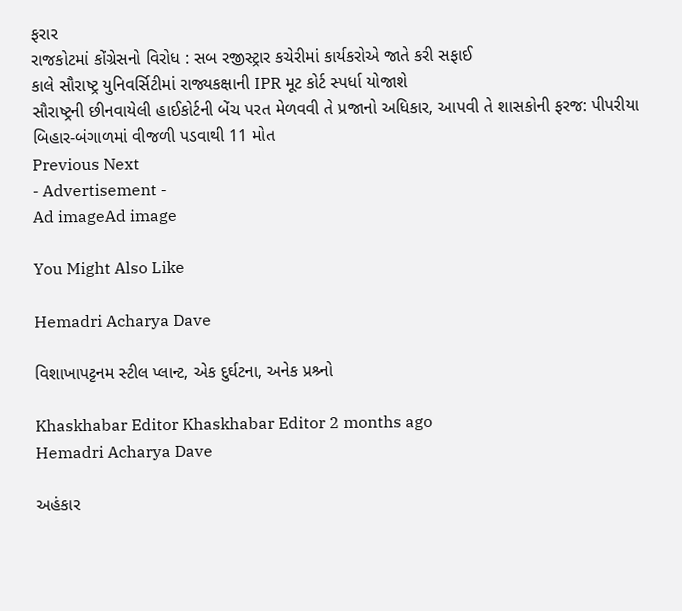ફરાર
રાજકોટમાં કોંગ્રેસનો વિરોધ : સબ રજીસ્ટ્રાર કચેરીમાં કાર્યકરોએ જાતે કરી સફાઈ
કાલે સૌરાષ્ટ્ર યુનિવર્સિટીમાં રાજ્યકક્ષાની IPR મૂટ કોર્ટ સ્પર્ધા યોજાશે
સૌરાષ્ટ્રની છીનવાયેલી હાઈકોર્ટની બેંચ પરત મેળવવી તે પ્રજાનો અધિકાર, આપવી તે શાસકોની ફરજ: પીપરીયા
બિહાર-બંગાળમાં વીજળી પડવાથી 11 મોત
Previous Next
- Advertisement -
Ad imageAd image

You Might Also Like

Hemadri Acharya Dave

વિશાખાપટ્ટનમ સ્ટીલ પ્લાન્ટ, એક દુર્ઘટના, અનેક પ્રશ્ર્નો

Khaskhabar Editor Khaskhabar Editor 2 months ago
Hemadri Acharya Dave

અહંકાર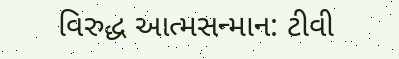વિરુદ્ધ આત્મસન્માન: ટીવી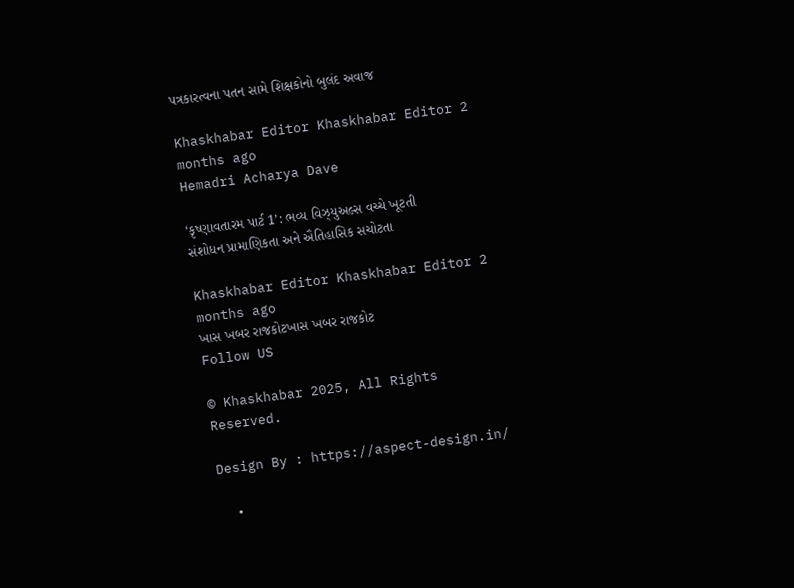પત્રકારત્વના પતન સામે શિક્ષકોનો બુલંદ અવાજ

Khaskhabar Editor Khaskhabar Editor 2 months ago
Hemadri Acharya Dave

‘કૃષ્ણાવતારમ પાર્ટ 1’: ભવ્ય વિઝ્યુઅલ્સ વચ્ચે ખૂટતી સંશોધન પ્રામાણિકતા અને ઐતિહાસિક સચોટતા

Khaskhabar Editor Khaskhabar Editor 2 months ago
ખાસ ખબર રાજકોટખાસ ખબર રાજકોટ
Follow US

© Khaskhabar 2025, All Rights Reserved.

Design By : https://aspect-design.in/

  •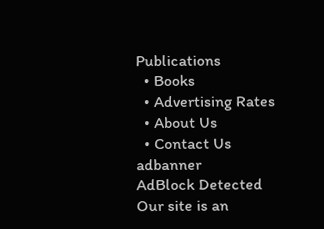Publications
  • Books
  • Advertising Rates
  • About Us
  • Contact Us
adbanner
AdBlock Detected
Our site is an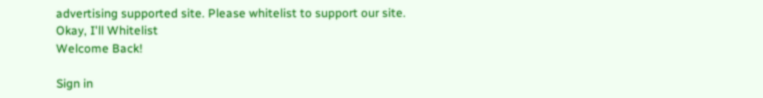advertising supported site. Please whitelist to support our site.
Okay, I'll Whitelist
Welcome Back!

Sign in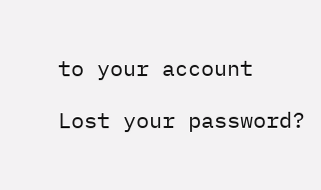to your account

Lost your password?